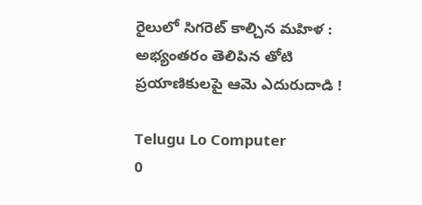రైలులో సిగరెట్ కాల్చిన మహిళ : అభ్యంతరం తెలిపిన తోటి ప్రయాణికులపై ఆమె ఎదురుదాడి !

Telugu Lo Computer
0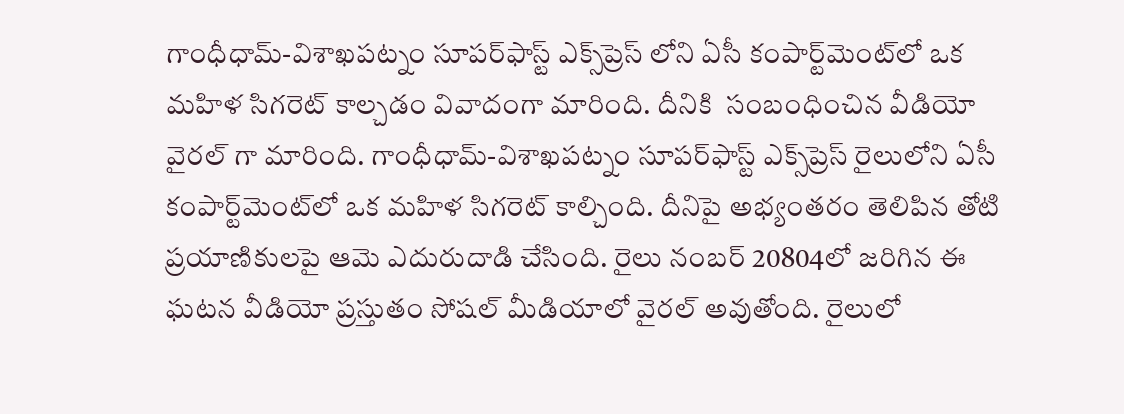గాంధీధామ్-విశాఖపట్నం సూపర్‌ఫాస్ట్ ఎక్స్‌ప్రెస్‌ లోని ఏసీ కంపార్ట్‌మెంట్‌లో ఒక మహిళ సిగరెట్ కాల్చడం వివాదంగా మారింది. దీనికి  సంబంధించిన వీడియో వైరల్ గా మారింది. గాంధీధామ్-విశాఖపట్నం సూపర్‌ఫాస్ట్ ఎక్స్‌ప్రెస్ రైలులోని ఏసీ కంపార్ట్‌మెంట్‌లో ఒక మహిళ సిగరెట్ కాల్చింది. దీనిపై అభ్యంతరం తెలిపిన తోటి ప్రయాణికులపై ఆమె ఎదురుదాడి చేసింది. రైలు నంబర్ 20804లో జరిగిన ఈ ఘటన వీడియో ప్రస్తుతం సోషల్ మీడియాలో వైరల్ అవుతోంది. రైలులో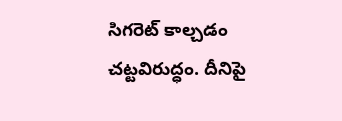సిగరెట్ కాల్చడం చట్టవిరుద్ధం. దీనిపై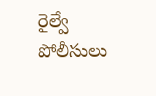రైల్వే పోలీసులు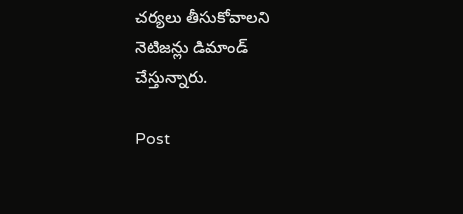చర్యలు తీసుకోవాలని నెటిజన్లు డిమాండ్ చేస్తున్నారు.

Post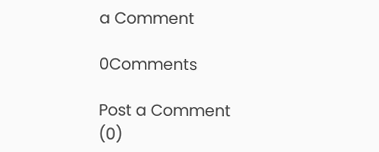a Comment

0Comments

Post a Comment (0)